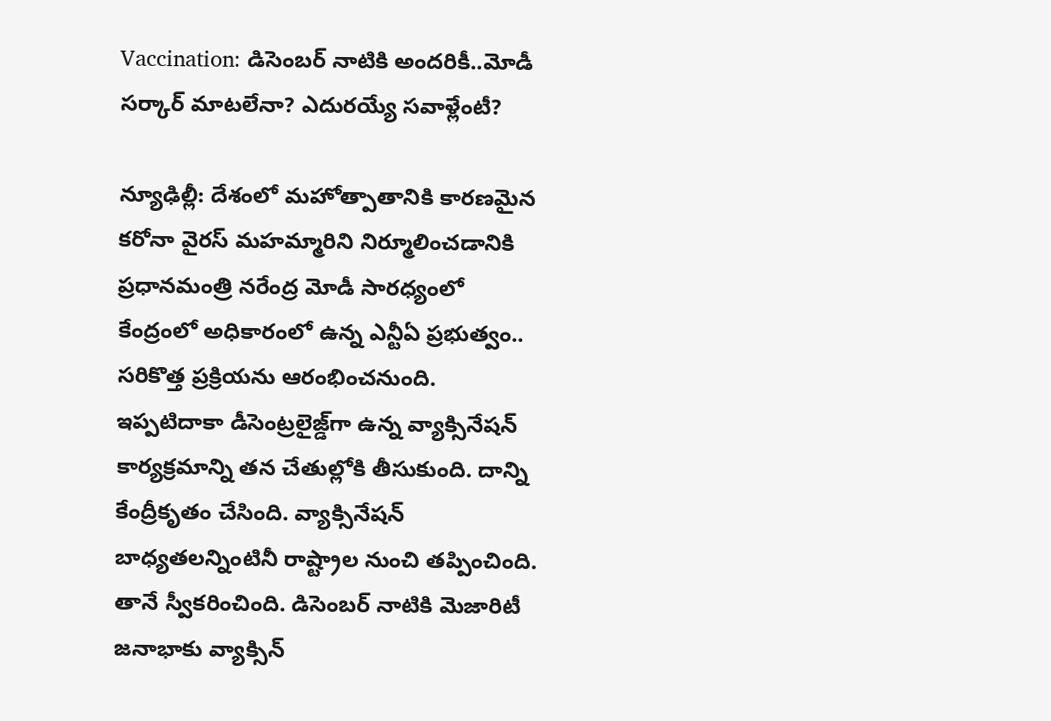Vaccination: డిసెంబర్ నాటికి అందరికీ..మోడీ సర్కార్ మాటలేనా? ఎదురయ్యే సవాళ్లేంటీ?

న్యూఢిల్లీ: దేశంలో మహోత్పాతానికి కారణమైన కరోనా వైరస్ మహమ్మారిని నిర్మూలించడానికి ప్రధానమంత్రి నరేంద్ర మోడీ సారధ్యంలో కేంద్రంలో అధికారంలో ఉన్న ఎన్టీఏ ప్రభుత్వం.. సరికొత్త ప్రక్రియను ఆరంభించనుంది. ఇప్పటిదాకా డీసెంట్రలైజ్డ్‌గా ఉన్న వ్యాక్సినేషన్ కార్యక్రమాన్ని తన చేతుల్లోకి తీసుకుంది. దాన్ని కేంద్రీకృతం చేసింది. వ్యాక్సినేషన్ బాధ్యతలన్నింటినీ రాష్ట్రాల నుంచి తప్పించింది. తానే స్వీకరించింది. డిసెంబర్ నాటికి మెజారిటీ జనాభాకు వ్యాక్సిన్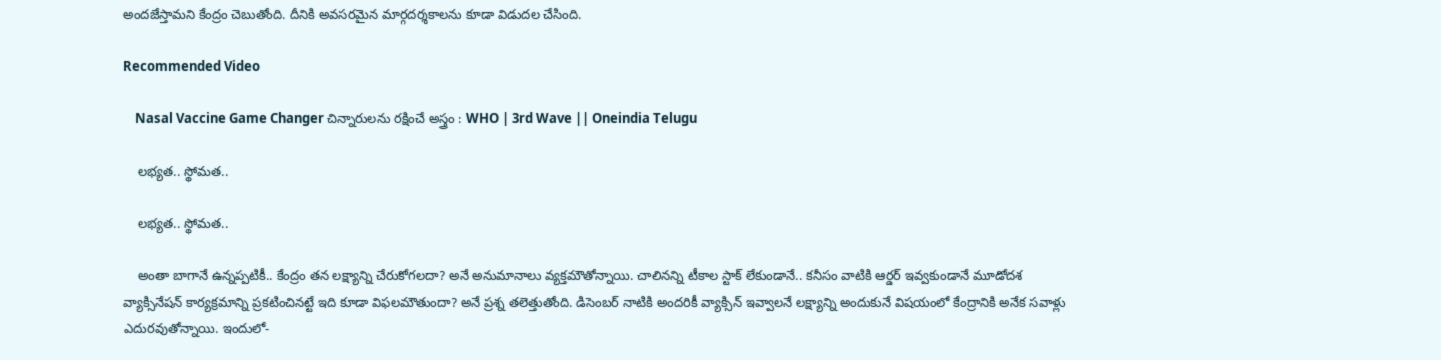అందజేస్తామని కేంద్రం చెబుతోంది. దీనికి అవసరమైన మార్గదర్శకాలను కూడా విడుదల చేసింది.

Recommended Video

    Nasal Vaccine Game Changer చిన్నారులను రక్షించే అస్త్రం : WHO | 3rd Wave || Oneindia Telugu

    లభ్యత.. స్థోమత..

    లభ్యత.. స్థోమత..

    అంతా బాగానే ఉన్నప్పటికీ.. కేంద్రం తన లక్ష్యాన్ని చేరుకోగలదా? అనే అనుమానాలు వ్యక్తమౌతోన్నాయి. చాలినన్ని టీకాల స్టాక్ లేకుండానే.. కనీసం వాటికి ఆర్డర్ ఇవ్వకుండానే మూడోదశ వ్యాక్సినేషన్ కార్యక్రమాన్ని ప్రకటించినట్టే ఇది కూడా విఫలమౌతుందా? అనే ప్రశ్న తలెత్తుతోంది. డిసెంబర్ నాటికి అందరికీ వ్యాక్సిన్ ఇవ్వాలనే లక్ష్యాన్ని అందుకునే విషయంలో కేంద్రానికి అనేక సవాళ్లు ఎదురవుతోన్నాయి. ఇందులో-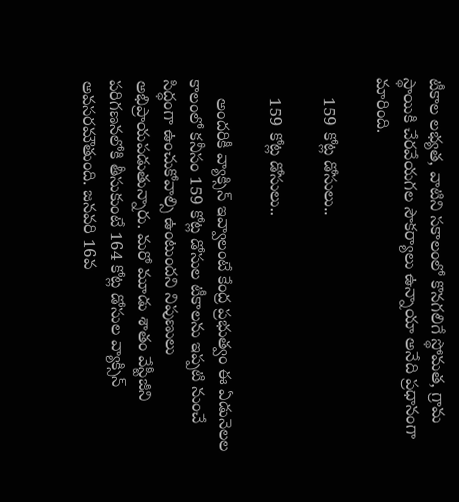టీకాల లభ్యత, వాటిని సకాలంలో కొనగలిగే స్థోమత, గ్రామ స్థాయికి చేరవేయగల సౌకర్యాలు ఉన్నాయా అనేది ప్రధానంగా మారింది.

    159 కోట్ల డోసులు..

    159 కోట్ల డోసులు..

    అందరికీ వ్యాక్సిన్ ఇవ్వాలంటే కేంద్ర ప్రభుత్వం ఈ ఏడునెలల కాలంలో కనీసం 159 కోట్ల డోసుల టీకాలను ఇప్పటి నుంచే సిద్ధంగా ఉంచుకోవాల్సి ఉంటుందని నిపుణులు అభిప్రాయపడుతున్నారు. మరో మూడు శాతం వేస్టీజీని పరిగణనలోకి తీసుకుంటే 164 కోట్ల డోసుల వ్యాక్సిన్ అవసరమౌతుంది. జనవరి 16వ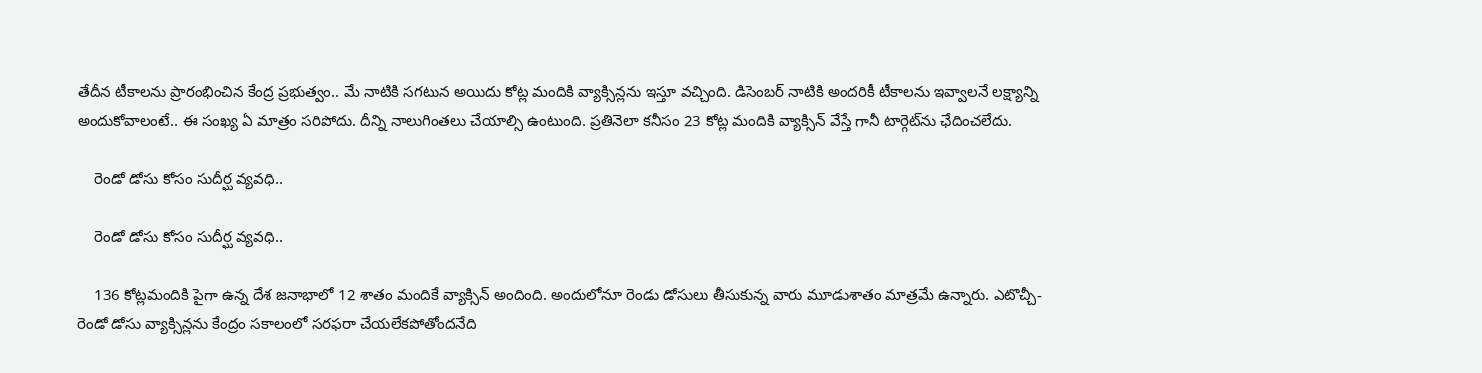తేదీన టీకాలను ప్రారంభించిన కేంద్ర ప్రభుత్వం.. మే నాటికి సగటున అయిదు కోట్ల మందికి వ్యాక్సిన్లను ఇస్తూ వచ్చింది. డిసెంబర్ నాటికి అందరికీ టీకాలను ఇవ్వాలనే లక్ష్యాన్ని అందుకోవాలంటే.. ఈ సంఖ్య ఏ మాత్రం సరిపోదు. దీన్ని నాలుగింతలు చేయాల్సి ఉంటుంది. ప్రతినెలా కనీసం 23 కోట్ల మందికి వ్యాక్సిన్ వేస్తే గానీ టార్గెట్‌ను ఛేదించలేదు.

    రెండో డోసు కోసం సుదీర్ఘ వ్యవధి..

    రెండో డోసు కోసం సుదీర్ఘ వ్యవధి..

    136 కోట్లమందికి పైగా ఉన్న దేశ జనాభాలో 12 శాతం మందికే వ్యాక్సిన్ అందింది. అందులోనూ రెండు డోసులు తీసుకున్న వారు మూడుశాతం మాత్రమే ఉన్నారు. ఎటొచ్చీ- రెండో డోసు వ్యాక్సిన్లను కేంద్రం సకాలంలో సరఫరా చేయలేకపోతోందనేది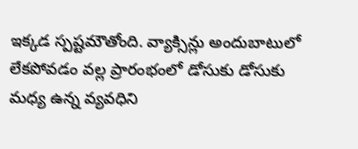ఇక్కడ స్పష్టమౌతోంది. వ్యాక్సిన్లు అందుబాటులో లేకపోవడం వల్ల ప్రారంభంలో డోసుకు డోసుకు మధ్య ఉన్న వ్యవధిని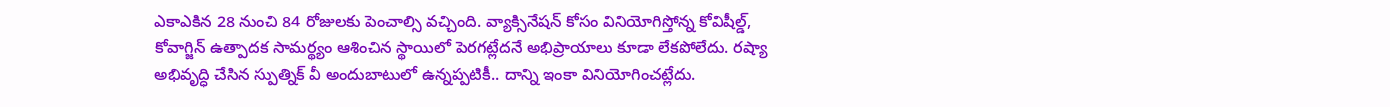ఎకాఎకిన 28 నుంచి 84 రోజులకు పెంచాల్సి వచ్చింది. వ్యాక్సినేషన్ కోసం వినియోగిస్తోన్న కోవిషీల్డ్, కోవాగ్జిన్‌ ఉత్పాదక సామర్థ్యం ఆశించిన స్థాయిలో పెరగట్లేదనే అభిప్రాయాలు కూడా లేకపోలేదు. రష్యా అభివృద్ధి చేసిన స్పుత్నిక్ వీ అందుబాటులో ఉన్నప్పటికీ.. దాన్ని ఇంకా వినియోగించట్లేదు.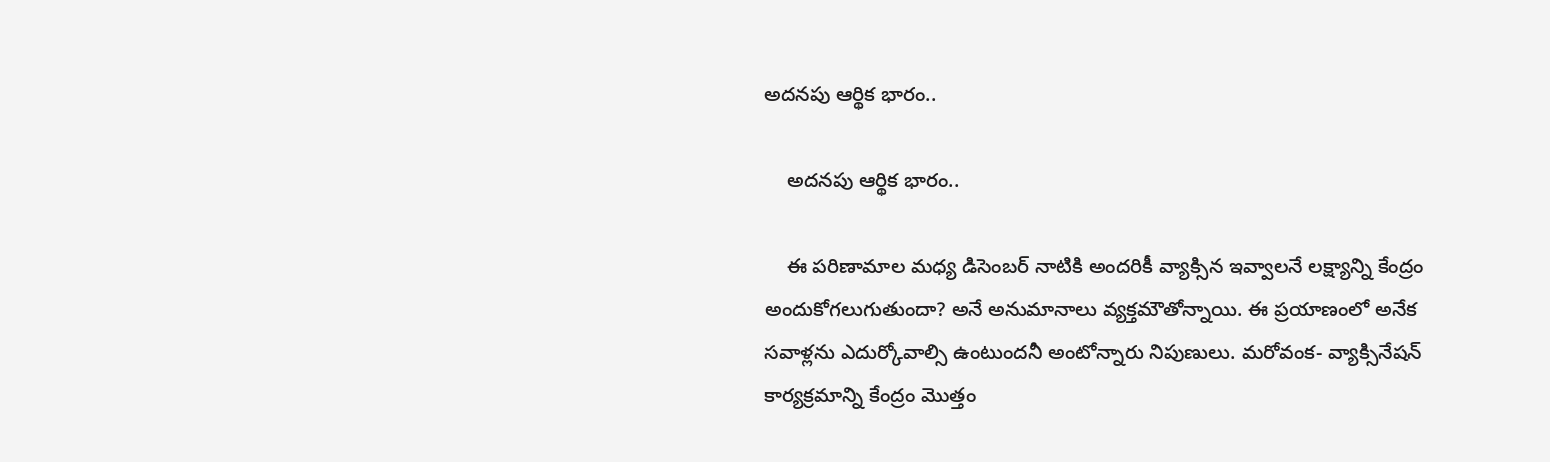అదనపు ఆర్థిక భారం..

    అదనపు ఆర్థిక భారం..

    ఈ పరిణామాల మధ్య డిసెంబర్ నాటికి అందరికీ వ్యాక్సిన ఇవ్వాలనే లక్ష్యాన్ని కేంద్రం అందుకోగలుగుతుందా? అనే అనుమానాలు వ్యక్తమౌతోన్నాయి. ఈ ప్రయాణంలో అనేక సవాళ్లను ఎదుర్కోవాల్సి ఉంటుందనీ అంటోన్నారు నిపుణులు. మరోవంక- వ్యాక్సినేషన్ కార్యక్రమాన్ని కేంద్రం మొత్తం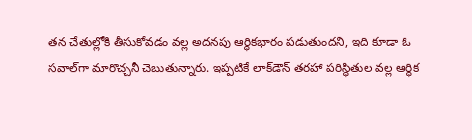తన చేతుల్లోకి తీసుకోవడం వల్ల అదనపు ఆర్థికభారం పడుతుందని, ఇది కూడా ఓ సవాల్‌గా మారొచ్చనీ చెబుతున్నారు. ఇప్పటికే లాక్‌డౌన్ తరహా పరిస్థితుల వల్ల ఆర్థిక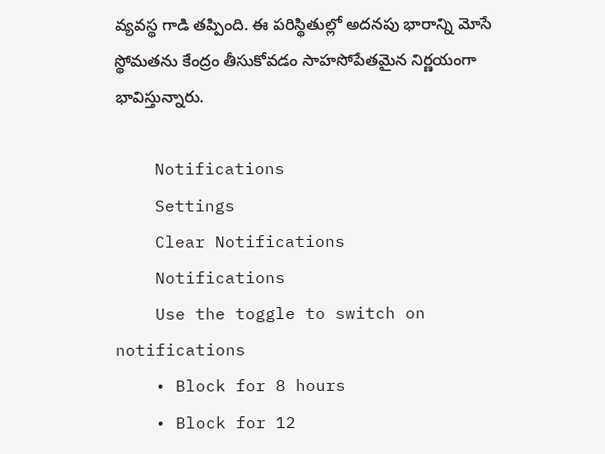వ్యవస్థ గాడి తప్పింది. ఈ పరిస్థితుల్లో అదనపు భారాన్ని మోసే స్థోమతను కేంద్రం తీసుకోవడం సాహసోపేతమైన నిర్ణయంగా భావిస్తున్నారు.

    Notifications
    Settings
    Clear Notifications
    Notifications
    Use the toggle to switch on notifications
    • Block for 8 hours
    • Block for 12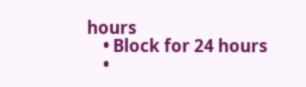hours
    • Block for 24 hours
    •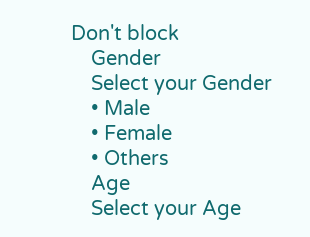Don't block
    Gender
    Select your Gender
    • Male
    • Female
    • Others
    Age
    Select your Age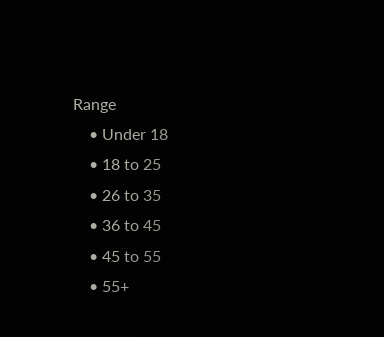Range
    • Under 18
    • 18 to 25
    • 26 to 35
    • 36 to 45
    • 45 to 55
    • 55+